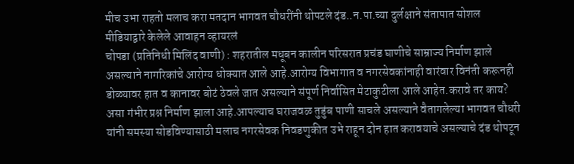मीच उभा राहतो मलाच करा मतदान भागवत चौधरींनी थोपटले दंड..न.पा.च्या दुर्लक्षाने संतापात सोशल मीडियाद्वारे केलेले आवाहन व्हायरलं
चोपडा (प्रतिनिधी मिलिंद वाणी) : शहरातील मधूबन कालीन परिसरात प्रचंड घाणीचे साम्राज्य निर्माण झाले असल्याने नागरिकांचे आरोग्य धोक्यात आले आहे.आरोग्य विभागात व नगरसेवकांनाही वारंवार विनंती करूनही डोळ्यावर हात व कानावर बोटं ठेवले जात असल्याने संपूर्ण निर्वासित मेटाकुटीला आले आहेत.करावे तर काय? असा गंभीर प्रश्न निर्माण झाला आहे.आपल्याच घराजवळ तुडुंब पाणी साचले असल्याने वैतागलेल्या भागवत चौधरी यांनी समस्या सोडविण्यासाठी मलाच नगरसेवक निवडणुकीत उभे राहून दोन हात करावयाचे असल्याचे दंड थोपटून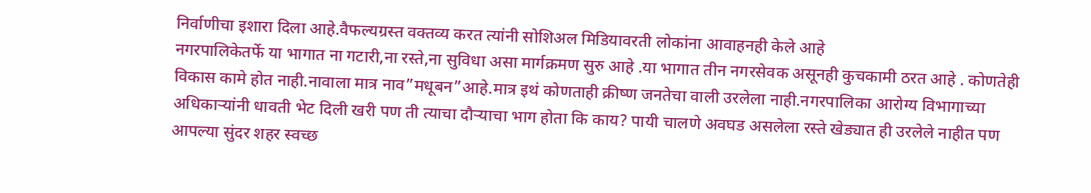निर्वाणीचा इशारा दिला आहे.वैफल्यग्रस्त वक्तव्य करत त्यांनी सोशिअल मिडियावरती लोकांना आवाहनही केले आहे
नगरपालिकेतर्फे या भागात ना गटारी,ना रस्ते,ना सुविधा असा मार्गक्रमण सुरु आहे .या भागात तीन नगरसेवक असूनही कुचकामी ठरत आहे . कोणतेही विकास कामे होत नाही.नावाला मात्र नाव”मधूबन”आहे.मात्र इथं कोणताही क्रीष्ण जनतेचा वाली उरलेला नाही.नगरपालिका आरोग्य विभागाच्या अधिकाऱ्यांनी धावती भेट दिली खरी पण ती त्याचा दौऱ्याचा भाग होता कि काय? पायी चालणे अवघड असलेला रस्ते खेड्यात ही उरलेले नाहीत पण आपल्या सुंदर शहर स्वच्छ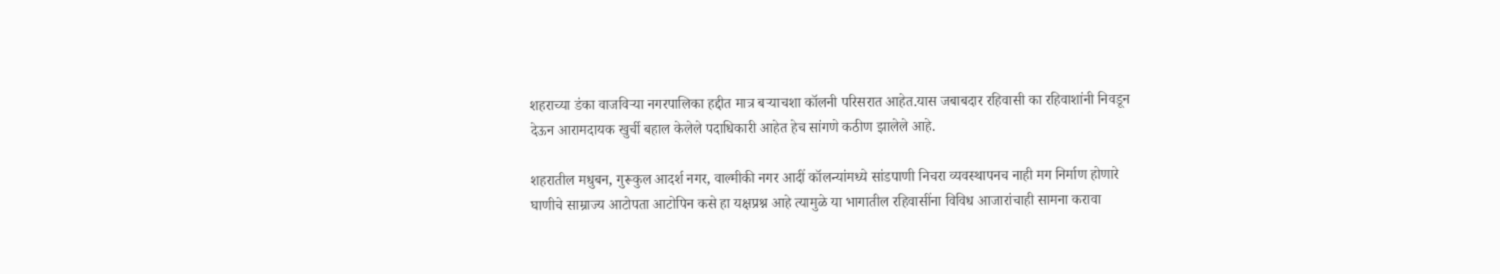शहराच्या डंका वाजविऱ्या नगरपालिका हद्दीत मात्र बऱ्याचशा कॉलनी परिसरात आहेत.यास जबाबदार रहिवासी का रहिवाशांनी निवडून देऊन आरामदायक खुर्ची बहाल केलेले पदाधिकारी आहेत हेच सांगणे कठीण झालेले आहे.

शहरातील मधुबन, गुरूकुल आदर्श नगर, वाल्मीकी नगर आदीं कॉलन्यांमध्ये सांडपाणी निचरा व्यवस्थापनच नाही मग निर्माण होणारे घाणीचे साम्राज्य आटोपता आटोपिन कसे हा यक्षप्रश्न आहे त्यामुळे या भागातील रहिवासींना विविध आजारांचाही सामना करावा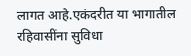लागत आहे.एकंदरीत या भागातील रहिवासींना सुविधा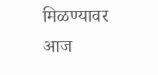मिळण्यावर आज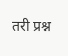तरी प्रश्न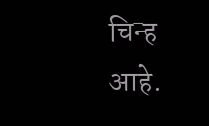चिन्ह आहे.